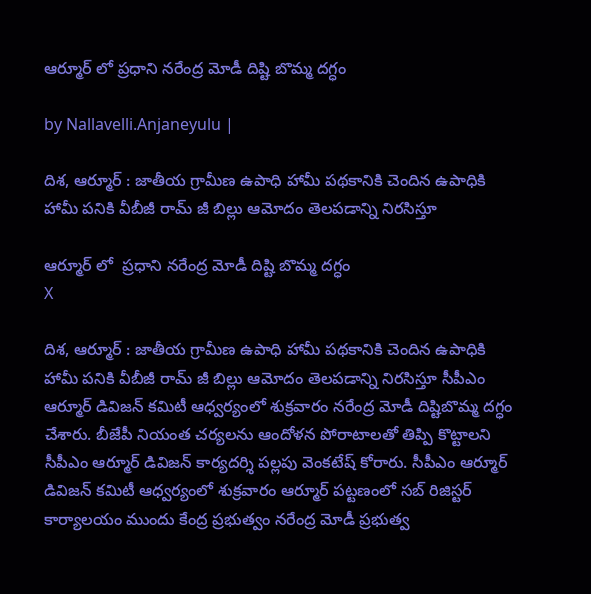ఆర్మూర్ లో ప్ర‌ధాని న‌రేంద్ర మోడీ దిష్టి బొమ్మ ద‌గ్ధం

by Nallavelli.Anjaneyulu |

దిశ‌, ఆర్మూర్ : జాతీయ గ్రామీణ ఉపాధి హామీ పథకానికి చెందిన ఉపాధికి హామీ పనికి వీబీజీ రామ్ జీ బిల్లు ఆమోదం తెలపడాన్ని నిరసిస్తూ

ఆర్మూర్ లో  ప్ర‌ధాని న‌రేంద్ర మోడీ దిష్టి బొమ్మ ద‌గ్ధం
X

దిశ‌, ఆర్మూర్ : జాతీయ గ్రామీణ ఉపాధి హామీ పథకానికి చెందిన ఉపాధికి హామీ పనికి వీబీజీ రామ్ జీ బిల్లు ఆమోదం తెలపడాన్ని నిరసిస్తూ సీపీఎం ఆర్మూర్ డివిజన్ కమిటీ ఆధ్వర్యంలో శుక్ర‌వారం నరేంద్ర మోడీ దిష్టిబొమ్మ ద‌గ్ధం చేశారు. బీజేపీ నియంత చర్యలను ఆందోళన పోరాటాలతో తిప్పి కొట్టాలని సీపీఎం ఆర్మూర్ డివిజన్ కార్యదర్శి పల్లపు వెంకటేష్ కోరారు. సీపీఎం ఆర్మూర్ డివిజన్ కమిటీ ఆధ్వర్యంలో శుక్రవారం ఆర్మూర్ పట్టణంలో సబ్ రిజిస్టర్ కార్యాలయం ముందు కేంద్ర ప్రభుత్వం నరేంద్ర మోడీ ప్రభుత్వ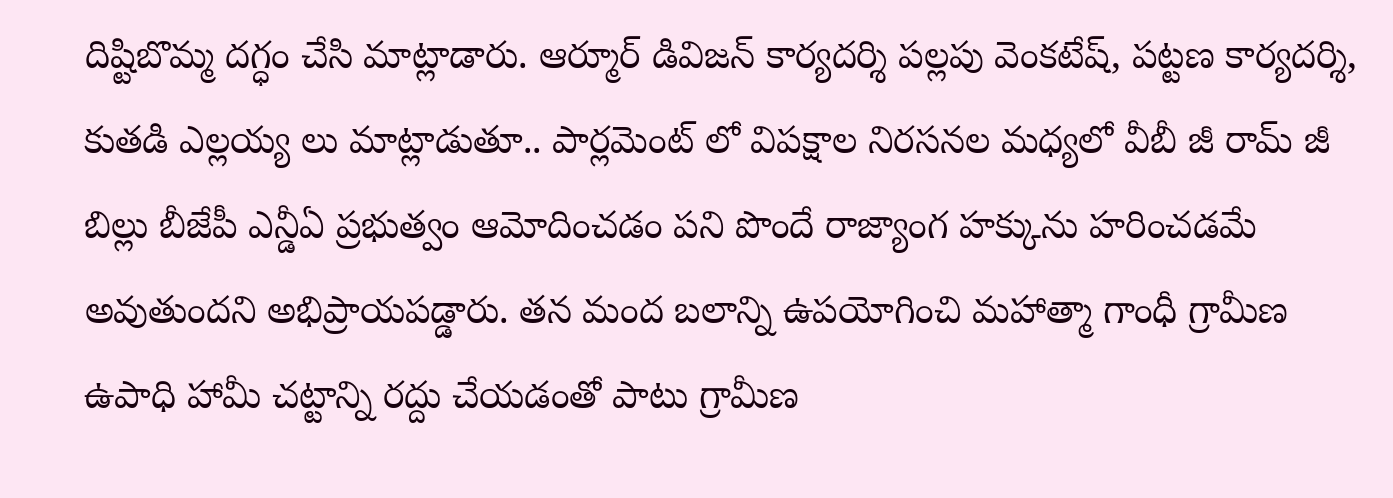దిష్టిబొమ్మ దగ్ధం చేసి మాట్లాడారు. ఆర్మూర్ డివిజన్ కార్యదర్శి పల్లపు వెంకటేష్, పట్టణ కార్యదర్శి, కుతడి ఎల్లయ్య లు మాట్లాడుతూ.. పార్లమెంట్ లో విపక్షాల నిరసనల మధ్యలో వీబీ జీ రామ్ జీ బిల్లు బీజేపీ ఎన్డీఏ ప్రభుత్వం ఆమోదించడం పని పొందే రాజ్యాంగ హక్కును హరించడమే అవుతుందని అభిప్రాయపడ్డారు. తన మంద బలాన్ని ఉపయోగించి మహాత్మా గాంధీ గ్రామీణ ఉపాధి హామీ చట్టాన్ని రద్దు చేయడంతో పాటు గ్రామీణ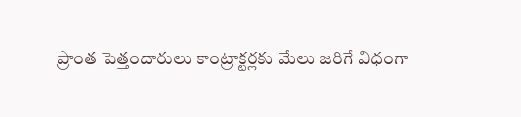ప్రాంత పెత్తందారులు కాంట్రాక్టర్లకు మేలు జరిగే విధంగా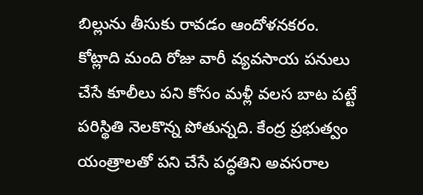బిల్లును తీసుకు రావడం ఆందోళనకరం. కోట్లాది మంది రోజు వారీ వ్యవసాయ పనులు చేసే కూలీలు పని కోసం మళ్లీ వలస బాట పట్టే పరిస్థితి నెలకొన్న పోతున్నది. కేంద్ర ప్రభుత్వం యంత్రాలతో పని చేసే పద్ధతిని అవసరాల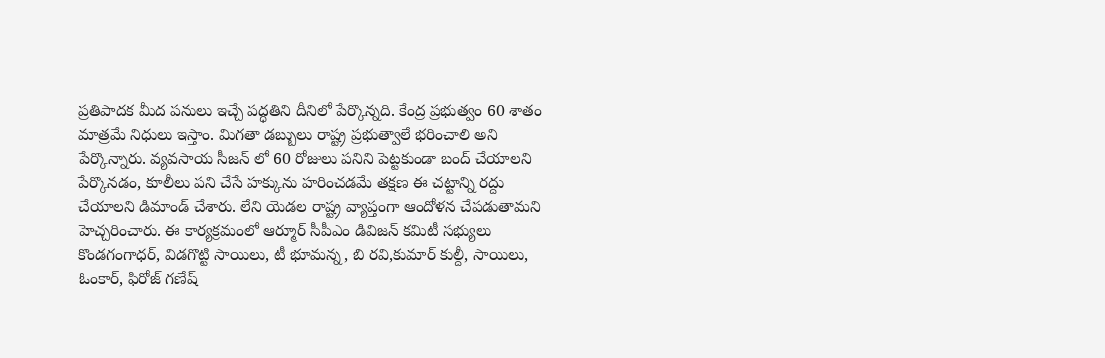ప్రతిపాదక మీద పనులు ఇచ్చే పద్ధతిని దీనిలో పేర్కొన్నది. కేంద్ర ప్రభుత్వం 60 శాతం మాత్రమే నిధులు ఇస్తాం. మిగతా డబ్బులు రాష్ట్ర ప్రభుత్వాలే భరించాలి అని పేర్కొన్నారు. వ్యవసాయ సీజన్ లో 60 రోజులు పనిని పెట్టకుండా బంద్ చేయాలని పేర్కొనడం, కూలీలు పని చేసే హక్కును హరించడమే తక్షణ ఈ చట్టాన్ని రద్దు చేయాలని డిమాండ్ చేశారు. లేని యెడల రాష్ట్ర వ్యాప్తంగా ఆందోళ‌న చేప‌డుతామ‌ని హెచ్చ‌రించారు. ఈ కార్య‌క్ర‌మంలో ఆర్మూర్ సీపీఎం డివిజన్ కమిటీ సభ్యులు కొండగంగాధర్, విడగొట్టి సాయిలు, టీ భూమన్న, బి రవి,కుమార్ కుల్దీ, సాయిలు, ఓంకార్, ఫిరోజ్ గణేష్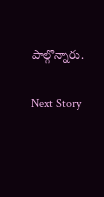పాల్గొన్నారు.

Next Story